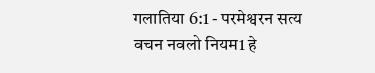गलातिया 6:1 - परमेश्वरन सत्य वचन नवलो नियम1 हे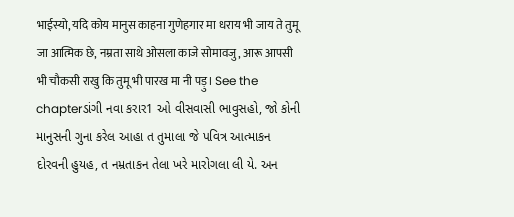भाईस्यो, यदि कोय मानुस काहना गुणेहगार मा धराय भी जाय ते तुमू जा आत्मिक छे, नम्रता साथे ओसला काजे सोमावजु, आरू आपसी भी चौकसी राखु कि तुमू भी पारख मा नी पड़ु। See the chapterડાંગી નવા કરાર1 ઓ વીસવાસી ભાવુસહો, જો કોની માનુસની ગુના કરેલ આહા ત તુમાલા જે પવિત્ર આત્માકન દોરવની હુયહ, ત નમ્રતાકન તેલા ખરે મારોગલા લી યે. અન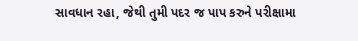સાવધાન રહા, જેથી તુમી પદર જ પાપ કરુને પરીક્ષામા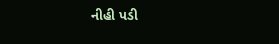નીહી પડી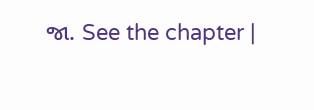જા. See the chapter |